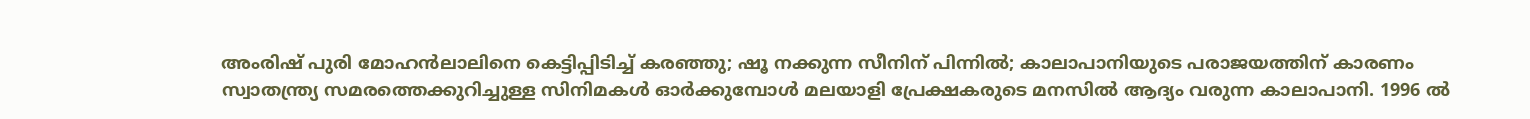അംരിഷ് പുരി മോഹൻലാലിനെ കെട്ടിപ്പിടിച്ച് കരഞ്ഞു; ഷൂ നക്കുന്ന സീനിന് പിന്നിൽ; കാലാപാനിയുടെ പരാജയത്തിന് കാരണം
സ്വാതന്ത്ര്യ സമരത്തെക്കുറിച്ചുള്ള സിനിമകൾ ഓർക്കുമ്പോൾ മലയാളി പ്രേക്ഷകരുടെ മനസിൽ ആദ്യം വരുന്ന കാലാപാനി. 1996 ൽ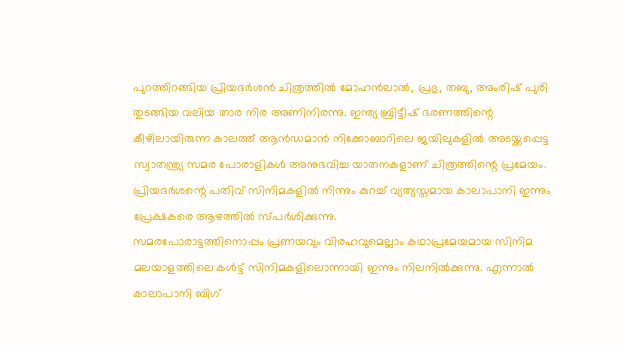പുറത്തിറങ്ങിയ പ്രിയദർശൻ ചിത്രത്തിൽ മോഹൻലാൽ, പ്രഭു, തബു, അംരിഷ് പുരി തുടങ്ങിയ വലിയ താര നിര അണിനിരന്നു. ഇന്ത്യ ബ്രിട്ടീഷ് ഭരണത്തിന്റെ കീഴിലായിരുന്ന കാലത്ത് ആൻഡമാൻ നിക്കോബാറിലെ ജയിലുകളിൽ അടയ്ക്കപ്പെട്ട സ്വാതന്ത്ര്യ സമര പോരാളികൾ അനുഭവിച്ച യാതനകളാണ് ചിത്രത്തിന്റെ പ്രമേയം. പ്രിയദർശന്റെ പതിവ് സിനിമകളിൽ നിന്നും കുറച്ച് വ്യത്യസ്തമായ കാലാപാനി ഇന്നും പ്രേക്ഷകരെ ആഴത്തിൽ സ്പർശിക്കുന്നു.
സമരപോരാട്ടത്തിനൊപ്പം പ്രണയവും വിരഹവുമെല്ലാം കഥാപ്രമേയമായ സിനിമ മലയാളത്തിലെ കൾട്ട് സിനിമകളിലൊന്നായി ഇന്നും നിലനിൽക്കുന്നു. എന്നാൽ കാലാപാനി ബിഗ്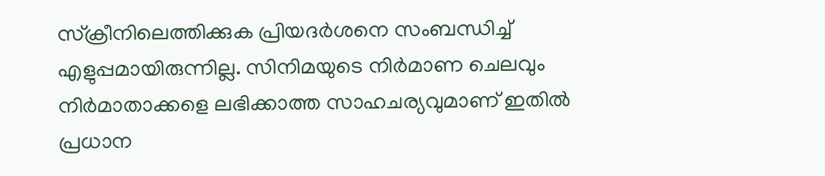സ്ക്രീനിലെത്തിക്കുക പ്രിയദർശനെ സംബന്ധിച്ച് എളുപ്പമായിരുന്നില്ല. സിനിമയുടെ നിർമാണ ചെലവും നിർമാതാക്കളെ ലഭിക്കാത്ത സാഹചര്യവുമാണ് ഇതിൽ പ്രധാന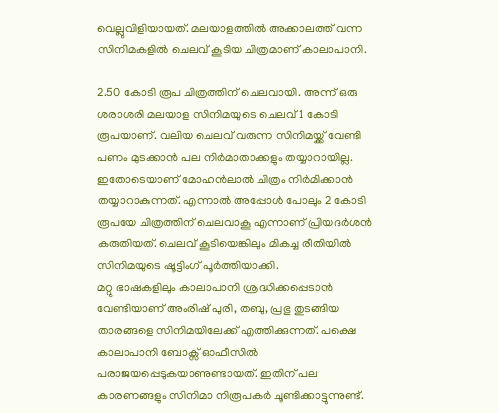വെല്ലുവിളിയായത്. മലയാളത്തിൽ അക്കാലത്ത് വന്ന സിനിമകളിൽ ചെലവ് കൂടിയ ചിത്രമാണ് കാലാപാനി.

2.50 കോടി രൂപ ചിത്രത്തിന് ചെലവായി. അന്ന് ഒരു ശരാശരി മലയാള സിനിമയുടെ ചെലവ് 1 കോടി രൂപയാണ്. വലിയ ചെലവ് വരുന്ന സിനിമയ്ക്ക് വേണ്ടി പണം മുടക്കാൻ പല നിർമാതാക്കളും തയ്യാറായില്ല. ഇതോടെയാണ് മോഹൻലാൽ ചിത്രം നിർമിക്കാൻ തയ്യാറാകുന്നത്. എന്നാൽ അപ്പോൾ പോലും 2 കോടി രൂപയേ ചിത്രത്തിന് ചെലവാകൂ എന്നാണ് പ്രിയദർശൻ കരുതിയത്. ചെലവ് കൂടിയെങ്കിലും മികച്ച രീതിയിൽ സിനിമയുടെ ഷൂട്ടിംഗ് പൂർത്തിയാക്കി.
മറ്റു ഭാഷകളിലും കാലാപാനി ശ്രദ്ധിക്കപ്പെടാൻ വേണ്ടിയാണ് അംരിഷ് പുരി, തബു, പ്രഭു തുടങ്ങിയ താരങ്ങളെ സിനിമയിലേക്ക് എത്തിക്കുന്നത്. പക്ഷെ കാലാപാനി ബോക്സ് ഓഫീസിൽ പരാജയപ്പെടുകയാണുണ്ടായത്. ഇതിന് പല കാരണങ്ങളും സിനിമാ നിരൂപകർ ചൂണ്ടിക്കാട്ടുന്നുണ്ട്.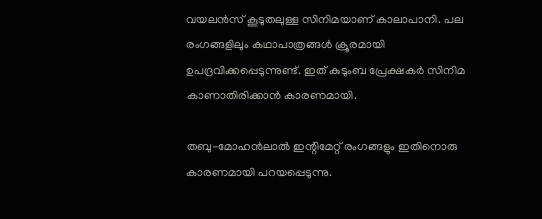വയലൻസ് കൂടുതലുള്ള സിനിമയാണ് കാലാപാനി. പല രംഗങ്ങളിലും കഥാപാത്രങ്ങൾ ക്രൂരമായി ഉപദ്രവിക്കപ്പെടുന്നുണ്ട്. ഇത് കുടുംബ പ്രേക്ഷകർ സിനിമ കാണാതിരിക്കാൻ കാരണമായി.

തബു-മോഹൻലാൽ ഇന്റിമേറ്റ് രംഗങ്ങളും ഇതിനൊരു കാരണമായി പറയപ്പെടുന്നു.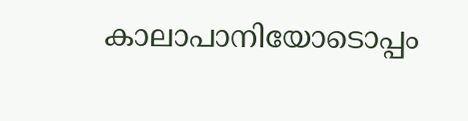കാലാപാനിയോടൊപ്പം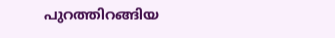പുറത്തിറങ്ങിയ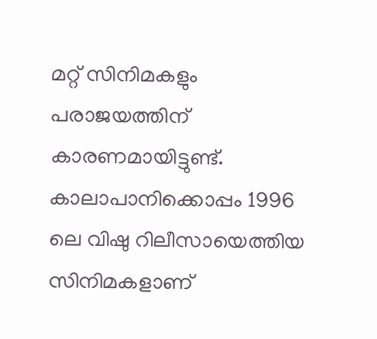മറ്റ് സിനിമകളും പരാജയത്തിന് കാരണമായിട്ടുണ്ട്. കാലാപാനിക്കൊപ്പം 1996 ലെ വിഷു റിലീസായെത്തിയ സിനിമകളാണ്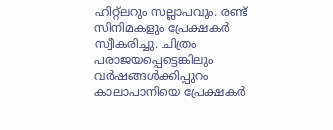ഹിറ്റ്ലറും സല്ലാപവും. രണ്ട് സിനിമകളും പ്രേക്ഷകർ സ്വീകരിച്ചു. ചിത്രം പരാജയപ്പെട്ടെങ്കിലും വർഷങ്ങൾക്കിപ്പുറം കാലാപാനിയെ പ്രേക്ഷകർ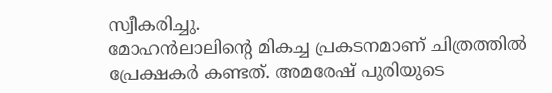സ്വീകരിച്ചു.
മോഹൻലാലിന്റെ മികച്ച പ്രകടനമാണ് ചിത്രത്തിൽ പ്രേക്ഷകർ കണ്ടത്. അമരേഷ് പുരിയുടെ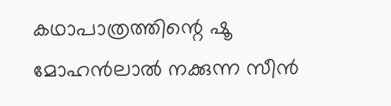കഥാപാത്രത്തിന്റെ ഷൂ മോഹൻലാൽ നക്കുന്ന സീൻ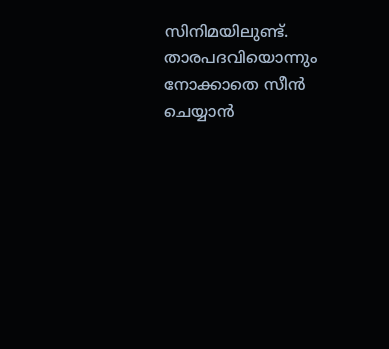സിനിമയിലുണ്ട്. താരപദവിയൊന്നും നോക്കാതെ സീൻ ചെയ്യാൻ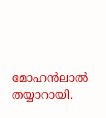മോഹൻലാൽ തയ്യാറായി.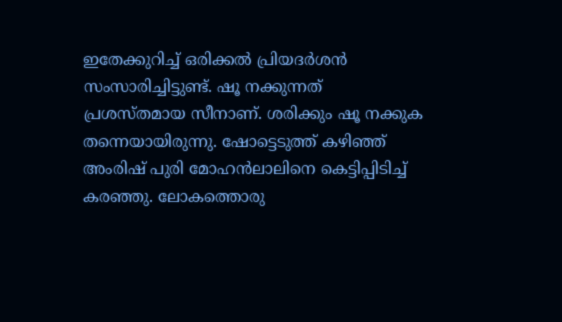ഇതേക്കുറിച്ച് ഒരിക്കൽ പ്രിയദർശൻ സംസാരിച്ചിട്ടുണ്ട്. ഷൂ നക്കുന്നത് പ്രശസ്തമായ സീനാണ്. ശരിക്കും ഷൂ നക്കുക തന്നെയായിരുന്നു. ഷോട്ടെടുത്ത് കഴിഞ്ഞ് അംരിഷ് പുരി മോഹൻലാലിനെ കെട്ടിപ്പിടിച്ച് കരഞ്ഞു. ലോകത്തൊരു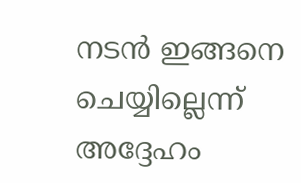നടൻ ഇങ്ങനെ ചെയ്യില്ലെന്ന് അദ്ദേഹം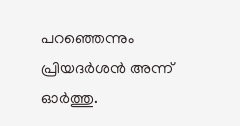പറഞ്ഞെന്നും പ്രിയദർശൻ അന്ന് ഓർത്തു.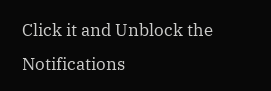Click it and Unblock the Notifications